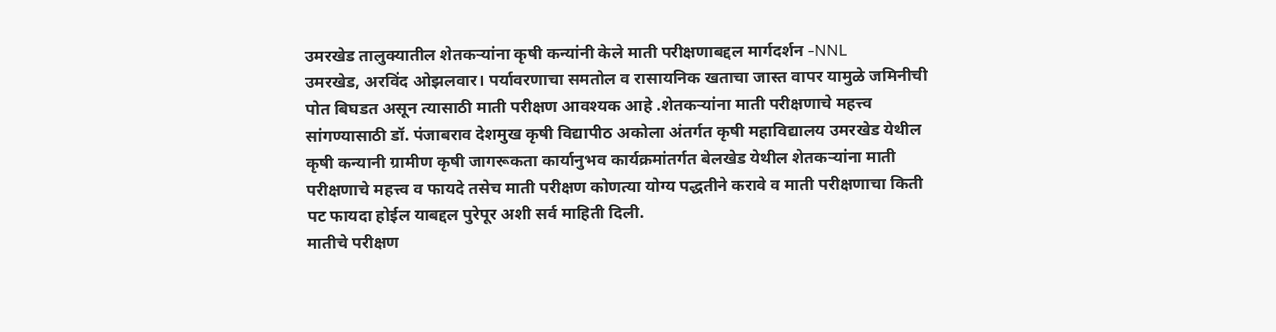उमरखेड तालुक्यातील शेतकऱ्यांना कृषी कन्यांनी केले माती परीक्षणाबद्दल मार्गदर्शन -NNL
उमरखेड, अरविंद ओझलवार। पर्यावरणाचा समतोल व रासायनिक खताचा जास्त वापर यामुळे जमिनीची पोत बिघडत असून त्यासाठी माती परीक्षण आवश्यक आहे .शेतकऱ्यांना माती परीक्षणाचे महत्त्व सांगण्यासाठी डॉ. पंजाबराव देशमुख कृषी विद्यापीठ अकोला अंतर्गत कृषी महाविद्यालय उमरखेड येथील कृषी कन्यानी ग्रामीण कृषी जागरूकता कार्यानुभव कार्यक्रमांतर्गत बेलखेड येथील शेतकऱ्यांना माती परीक्षणाचे महत्त्व व फायदे तसेच माती परीक्षण कोणत्या योग्य पद्धतीने करावे व माती परीक्षणाचा किती पट फायदा होईल याबद्दल पुरेपूर अशी सर्व माहिती दिली.
मातीचे परीक्षण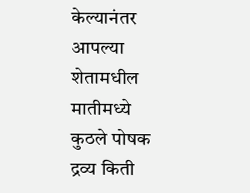केल्यानंतर आपल्या शेतामधील मातीमध्ये कुठले पोषक द्रव्य किती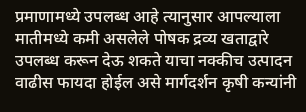प्रमाणामध्ये उपलब्ध आहे त्यानुसार आपल्याला मातीमध्ये कमी असलेले पोषक द्रव्य खताद्वारे उपलब्ध करून देऊ शकते याचा नक्कीच उत्पादन वाढीस फायदा होईल असे मार्गदर्शन कृषी कन्यांनी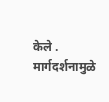केले .
मार्गदर्शनामुळे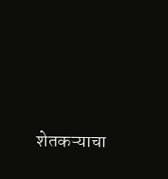शेतकऱ्याचा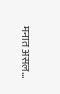मनात असल...